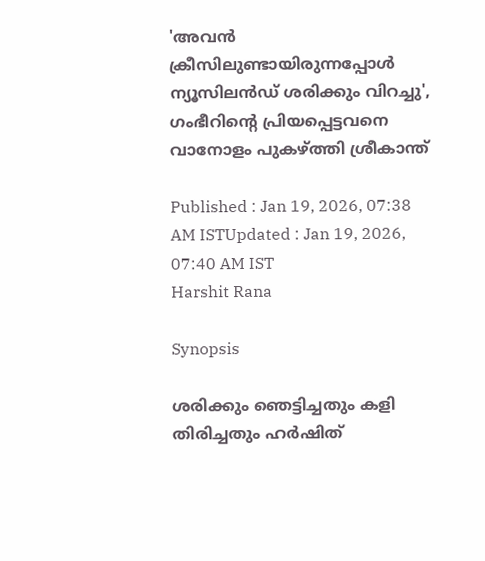'അവന്‍ ക്രീസിലുണ്ടായിരുന്നപ്പോൾ ന്യൂസിലൻഡ് ശരിക്കും വിറച്ചു', ഗംഭീറിന്‍റെ പ്രിയപ്പെട്ടവനെ വാനോളം പുകഴ്ത്തി ശ്രീകാന്ത്

Published : Jan 19, 2026, 07:38 AM ISTUpdated : Jan 19, 2026, 07:40 AM IST
Harshit Rana

Synopsis

ശരിക്കും ഞെട്ടിച്ചതും കളി തിരിച്ചതും ഹര്‍ഷിത്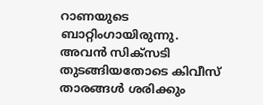റാണയുടെ ബാറ്റിംഗായിരുന്നു. അവന്‍ സിക്സടി തുടങ്ങിയതോടെ കിവീസ് താരങ്ങള്‍ ശരിക്കും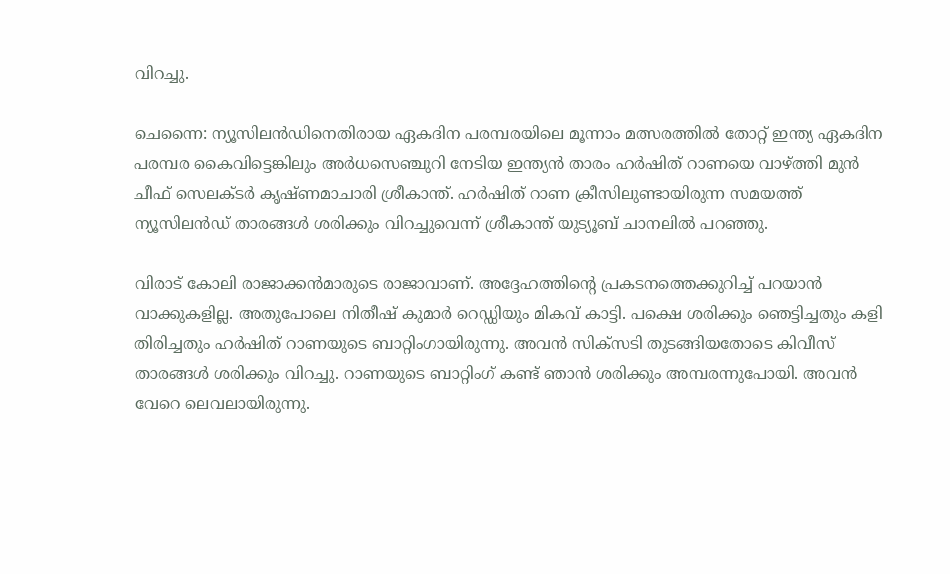വിറച്ചു.

ചെന്നൈ: ന്യൂസിലന്‍ഡിനെതിരായ ഏകദിന പരമ്പരയിലെ മൂന്നാം മത്സരത്തില്‍ തോറ്റ് ഇന്ത്യ ഏകദിന പരമ്പര കൈവിട്ടെങ്കിലും അര്‍ധസെഞ്ചുറി നേടിയ ഇന്ത്യൻ താരം ഹര്‍ഷിത് റാണയെ വാഴ്ത്തി മുന്‍ ചീഫ് സെലക്ടര്‍ കൃഷ്ണമാചാരി ശ്രീകാന്ത്. ഹര്‍ഷിത് റാണ ക്രീസിലുണ്ടായിരുന്ന സമയത്ത് ന്യൂസിലന്‍ഡ് താരങ്ങള്‍ ശരിക്കും വിറച്ചുവെന്ന് ശ്രീകാന്ത് യുട്യൂബ് ചാനലില്‍ പറഞ്ഞു.

വിരാട് കോലി രാജാക്കൻമാരുടെ രാജാവാണ്. അദ്ദേഹത്തിന്‍റെ പ്രകടനത്തെക്കുറിച്ച് പറയാന്‍ വാക്കുകളില്ല. അതുപോലെ നിതീഷ് കുമാര്‍ റെഡ്ഡിയും മികവ് കാട്ടി. പക്ഷെ ശരിക്കും ഞെട്ടിച്ചതും കളി തിരിച്ചതും ഹര്‍ഷിത് റാണയുടെ ബാറ്റിംഗായിരുന്നു. അവന്‍ സിക്സടി തുടങ്ങിയതോടെ കിവീസ് താരങ്ങള്‍ ശരിക്കും വിറച്ചു. റാണയുടെ ബാറ്റിംഗ് കണ്ട് ഞാന്‍ ശരിക്കും അമ്പരന്നുപോയി. അവന്‍ വേറെ ലെവലായിരുന്നു.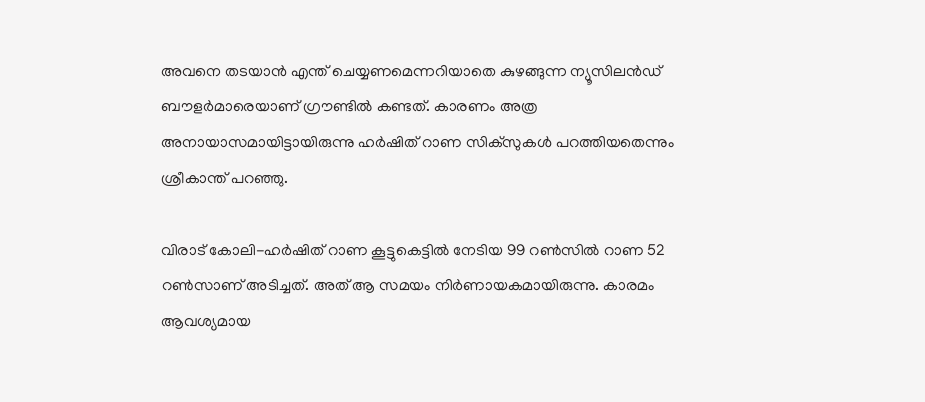അവനെ തടയാന്‍ എന്ത് ചെയ്യണമെന്നറിയാതെ കുഴങ്ങുന്ന ന്യൂസിലന്‍ഡ് ബൗളര്‍മാരെയാണ് ഗ്രൗണ്ടില്‍ കണ്ടത്. കാരണം അത്ര അനായാസമായിട്ടായിരുന്നു ഹര്‍ഷിത് റാണ സിക്സുകള്‍ പറത്തിയതെന്നും ശ്രീകാന്ത് പറഞ്ഞു.

വിരാട് കോലി-ഹര്‍ഷിത് റാണ കൂട്ടുകെട്ടില്‍ നേടിയ 99 റണ്‍സില്‍ റാണ 52 റണ്‍സാണ് അടിച്ചത്. അത് ആ സമയം നിര്‍ണായകമായിരുന്നു. കാരമം ആവശ്യമായ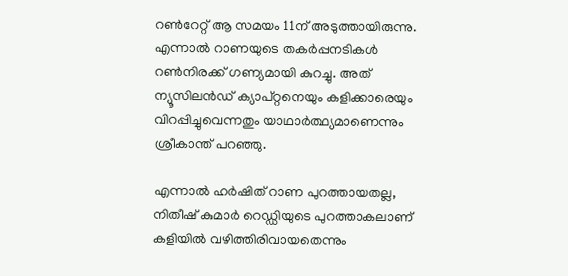റണ്‍റേറ്റ് ആ സമയം 11ന് അടുത്തായിരുന്നു. എന്നാല്‍ റാണയുടെ തകര്‍പ്പനടികള്‍ റണ്‍നിരക്ക് ഗണ്യമായി കുറച്ചു. അത് ന്യൂസിലന്‍ഡ് ക്യാപ്റ്റനെയും കളിക്കാരെയും വിറപ്പിച്ചുവെന്നതും യാഥാര്‍ത്ഥ്യമാണെന്നും ശ്രീകാന്ത് പറഞ്ഞു.

എന്നാല്‍ ഹര്‍ഷിത് റാണ പുറത്തായതല്ല, നിതീഷ് കുമാര്‍ റെഡ്ഡിയുടെ പുറത്താകലാണ് കളിയില്‍ വഴിത്തിരിവായതെന്നും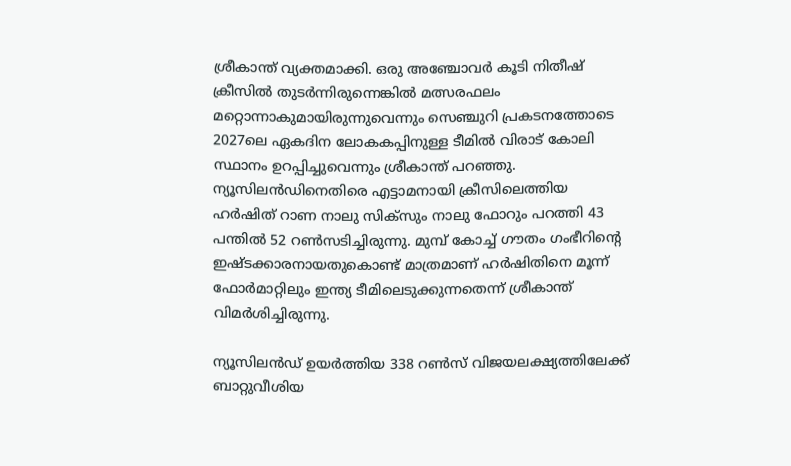ശ്രീകാന്ത് വ്യക്തമാക്കി. ഒരു അഞ്ചോവര്‍ കൂടി നിതീഷ് ക്രീസില്‍ തുടര്‍ന്നിരുന്നെങ്കില്‍ മത്സരഫലം മറ്റൊന്നാകുമായിരുന്നുവെന്നും സെഞ്ചുറി പ്രകടനത്തോടെ 2027ലെ ഏകദിന ലോകകപ്പിനുള്ള ടീമില്‍ വിരാട് കോലി സ്ഥാനം ഉറപ്പിച്ചുവെന്നും ശ്രീകാന്ത് പറഞ്ഞു. ന്യൂസിലന്‍ഡിനെതിരെ എട്ടാമനായി ക്രീസിലെത്തിയ ഹര്‍ഷിത് റാണ നാലു സിക്സും നാലു ഫോറും പറത്തി 43 പന്തില്‍ 52 റണ്‍സടിച്ചിരുന്നു. മുമ്പ് കോച്ച് ഗൗതം ഗംഭീറിന്‍റെ ഇഷ്ടക്കാരനായതുകൊണ്ട് മാത്രമാണ് ഹര്‍ഷിതിനെ മൂന്ന് ഫോര്‍മാറ്റിലും ഇന്ത്യ ടീമിലെടുക്കുന്നതെന്ന് ശ്രീകാന്ത് വിമര്‍ശിച്ചിരുന്നു.

ന്യൂസിലന്‍ഡ് ഉയര്‍ത്തിയ 338 റണ്‍സ് വിജയലക്ഷ്യത്തിലേക്ക് ബാറ്റുവീശിയ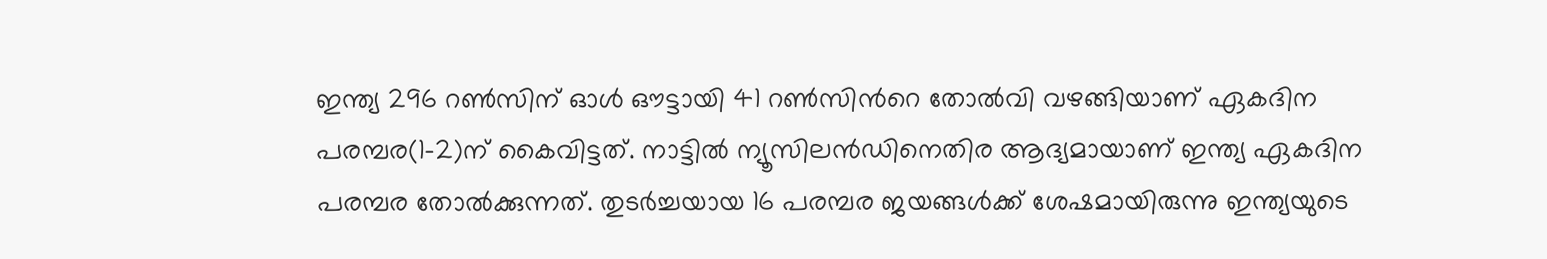ഇന്ത്യ 296 റണ്‍സിന് ഓള്‍ ഔട്ടായി 41 റണ്‍സിന്‍റെ തോല്‍വി വഴങ്ങിയാണ് ഏകദിന പരമ്പര(1-2)ന് കൈവിട്ടത്. നാട്ടില്‍ ന്യൂസിലന്‍ഡിനെതിര ആദ്യമായാണ് ഇന്ത്യ ഏകദിന പരമ്പര തോല്‍ക്കുന്നത്. തുടര്‍ച്ചയായ 16 പരമ്പര ജയങ്ങള്‍ക്ക് ശേഷമായിരുന്നു ഇന്ത്യയുടെ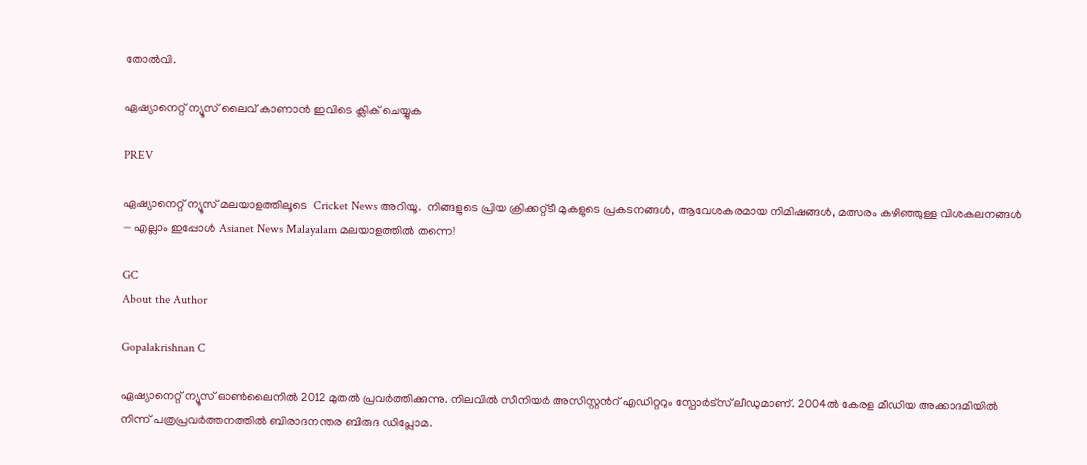തോല്‍വി.

ഏഷ്യാനെറ്റ് ന്യൂസ് ലൈവ് കാണാന്‍ ഇവിടെ ക്ലിക് ചെയ്യുക

PREV

ഏഷ്യാനെറ്റ് ന്യൂസ് മലയാളത്തിലൂടെ  Cricket News അറിയൂ.  നിങ്ങളുടെ പ്രിയ ക്രിക്കറ്റ്ടീ മുകളുടെ പ്രകടനങ്ങൾ, ആവേശകരമായ നിമിഷങ്ങൾ, മത്സരം കഴിഞ്ഞുള്ള വിശകലനങ്ങൾ — എല്ലാം ഇപ്പോൾ Asianet News Malayalam മലയാളത്തിൽ തന്നെ!

GC
About the Author

Gopalakrishnan C

ഏഷ്യാനെറ്റ് ന്യൂസ് ഓണ്‍ലൈനില്‍ 2012 മുതല്‍ പ്രവര്‍ത്തിക്കുന്നു. നിലവില്‍ സീനിയര്‍ അസിസ്റ്റന്‍റ് എഡിറ്ററും സ്പോർട്സ് ലീഡുമാണ്. 2004ൽ കേരള മീഡിയ അക്കാദമിയില്‍ നിന്ന് പത്രപ്രവര്‍ത്തനത്തില്‍ ബിരാദനന്തര ബിരുദ ഡിപ്ലോമ.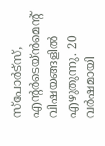സ്പോര്‍ട്സ്, എന്‍റര്‍ടെയ്ൻമെന്‍റ് വിഷയങ്ങളില്‍ എഴുതുന്നു. 20 വര്‍ഷമായി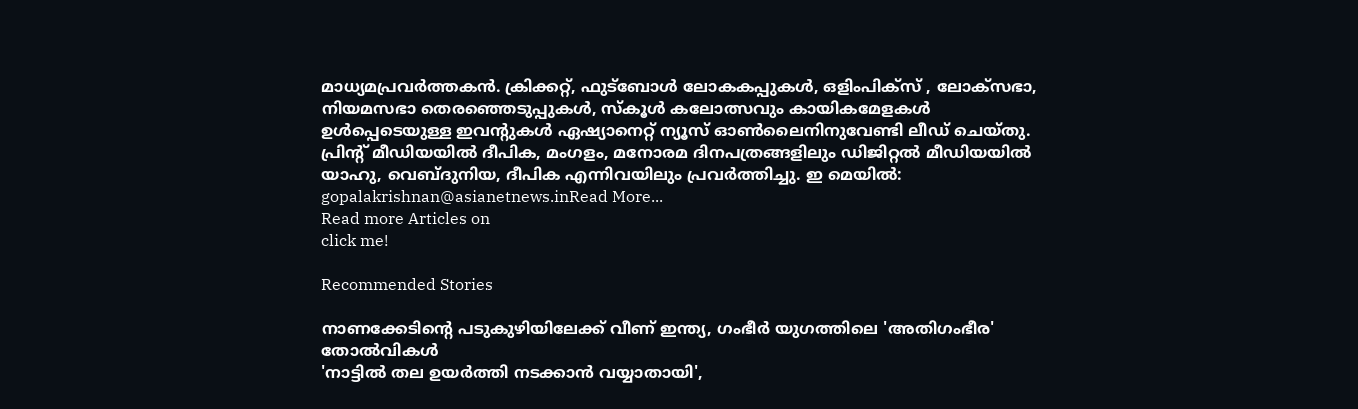മാധ്യമപ്രവര്‍ത്തകൻ. ക്രിക്കറ്റ്, ഫുട്ബോള്‍ ലോകകപ്പുകൾ, ഒളിംപിക്സ് , ലോക്സഭാ, നിയമസഭാ തെരഞ്ഞെടുപ്പുകള്‍, സ്കൂള്‍ കലോത്സവും കായികമേളകള്‍ ഉള്‍പ്പെടെയുള്ള ഇവന്‍റുകള്‍ ഏഷ്യാനെറ്റ് ന്യൂസ് ഓണ്‍ലൈനിനുവേണ്ടി ലീഡ് ചെയ്തു. പ്രിന്‍റ് മീഡിയയില്‍ ദീപിക, മംഗളം, മനോരമ ദിനപത്രങ്ങളിലും ഡിജിറ്റൽ മീഡിയയില്‍ യാഹു, വെബ്ദുനിയ, ദീപിക എന്നിവയിലും പ്രവര്‍ത്തിച്ചു. ഇ മെയില്‍: gopalakrishnan@asianetnews.inRead More...
Read more Articles on
click me!

Recommended Stories

നാണക്കേടിന്‍റെ പടുകുഴിയിലേക്ക് വീണ് ഇന്ത്യ, ഗംഭീർ യുഗത്തിലെ 'അതിഗംഭീര' തോല്‍വികള്‍
'നാട്ടില്‍ തല ഉയര്‍ത്തി നടക്കാന്‍ വയ്യാതായി',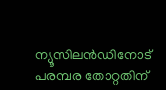ന്യൂസിലന്‍ഡിനോട് പരമ്പര തോറ്റതിന്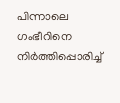പിന്നാലെ ഗംഭീറിനെ നിര്‍ത്തിപ്പൊരിച്ച്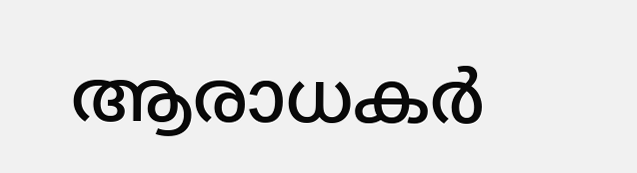ആരാധകര്‍